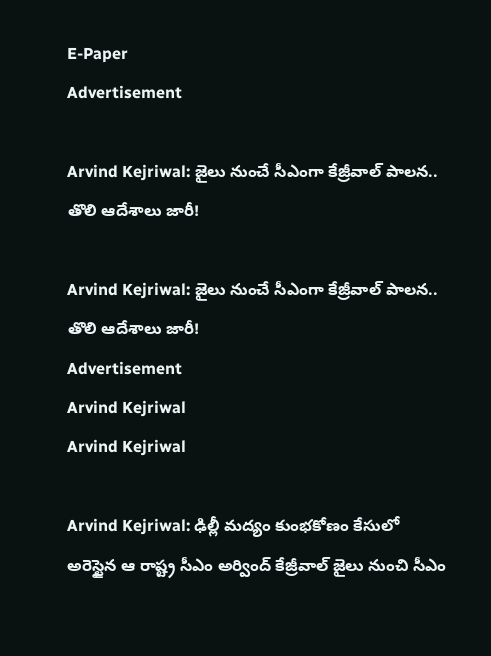E-Paper
Advertisement

Arvind Kejriwal: జైలు నుంచే సీఎంగా కేజ్రీవాల్ పాలన.. తొలి ఆదేశాలు జారీ!

Arvind Kejriwal: జైలు నుంచే సీఎంగా కేజ్రీవాల్ పాలన.. తొలి ఆదేశాలు జారీ!
Advertisement
Arvind Kejriwal
Arvind Kejriwal

Arvind Kejriwal: ఢిల్లీ మద్యం కుంభకోణం కేసులో అరెస్టైన ఆ రాష్ట్ర సీఎం అర్వింద్ కేజ్రీవాల్ జైలు నుంచి సీఎం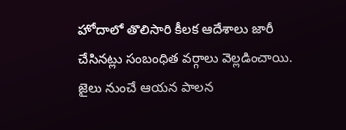హోదాలో తొలిసారి కీలక ఆదేశాలు జారీ చేసినట్లు సంబంధిత వర్గాలు వెల్లడించాయి. జైలు నుంచే ఆయన పాలన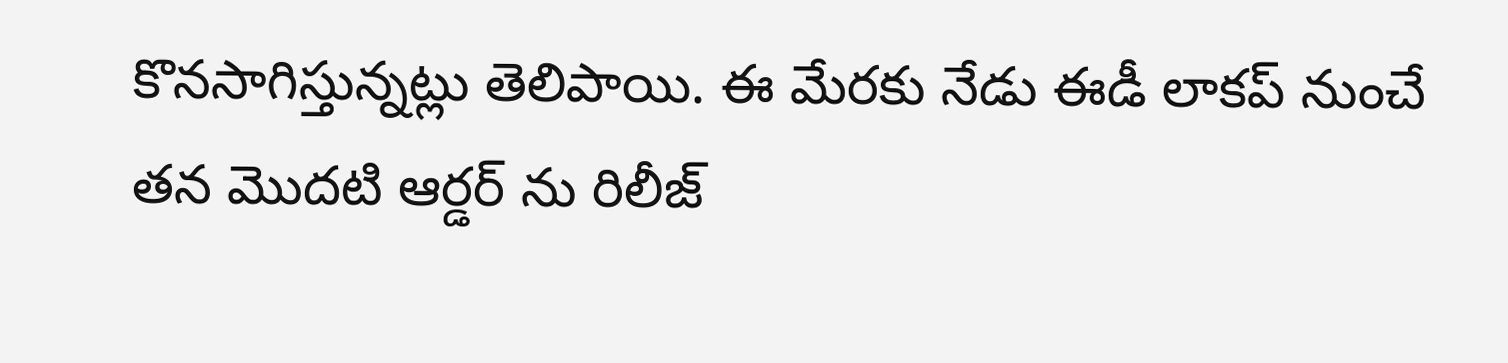కొనసాగిస్తున్నట్లు తెలిపాయి. ఈ మేరకు నేడు ఈడీ లాకప్ నుంచే తన మొదటి ఆర్డర్ ను రిలీజ్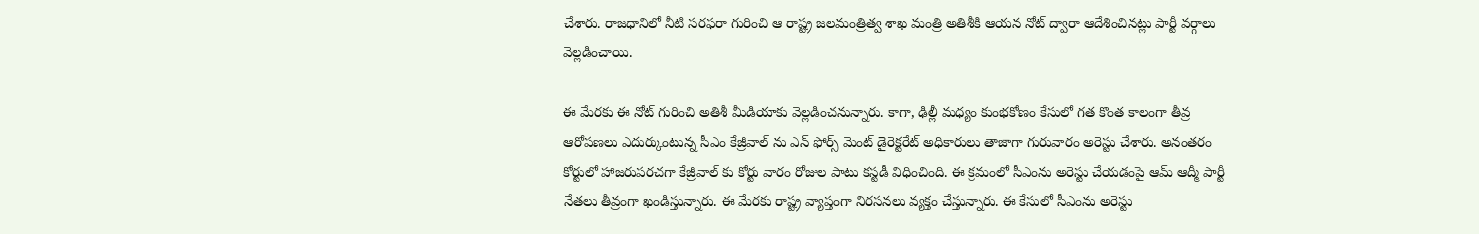చేశారు. రాజధానిలో నీటి సరఫరా గురించి ఆ రాష్ట్ర జలమంత్రిత్వ శాఖ మంత్రి అతిశీకి ఆయన నోట్ ద్వారా ఆదేశించినట్లు పార్టీ వర్గాలు వెల్లడించాయి.

ఈ మేరకు ఈ నోట్ గురించి అతిశీ మీడియాకు వెల్లడించనున్నారు. కాగా, ఢిల్లీ మధ్యం కుంభకోణం కేసులో గత కొంత కాలంగా తీవ్ర ఆరోపణలు ఎదుర్కుంటున్న సీఎం కేజ్రీవాల్ ను ఎన్ ఫోర్స్ మెంట్ డైరెక్టరేట్ అధికారులు తాజాగా గురువారం అరెస్టు చేశారు. అనంతరం కోర్టులో హాజరుపరచగా కేజ్రీవాల్ కు కోర్టు వారం రోజుల పాటు కస్టడీ విధించింది. ఈ క్రమంలో సీఎంను అరెస్టు చేయడంపై ఆమ్ ఆద్మీ పార్టీ నేతలు తీవ్రంగా ఖండిస్తున్నారు. ఈ మేరకు రాష్ట్ర వ్యాప్తంగా నిరసనలు వ్యక్తం చేస్తున్నారు. ఈ కేసులో సీఎంను అరెస్టు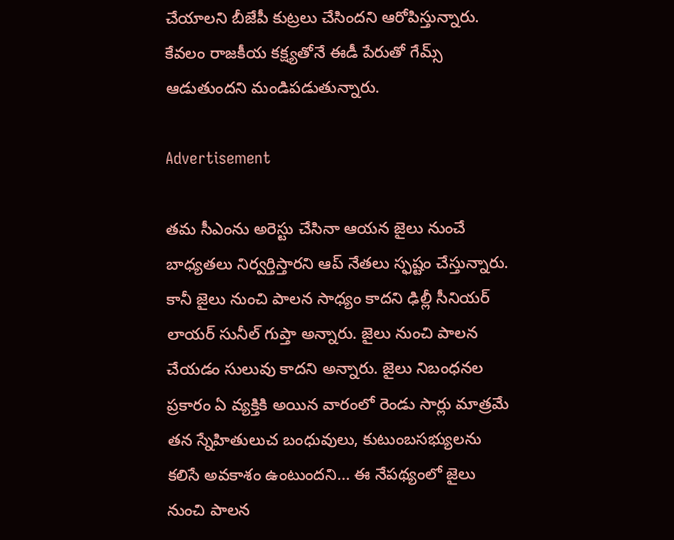చేయాలని బీజేపీ కుట్రలు చేసిందని ఆరోపిస్తున్నారు. కేవలం రాజకీయ కక్ష్యతోనే ఈడీ పేరుతో గేమ్స్ ఆడుతుందని మండిపడుతున్నారు.

Advertisement

తమ సీఎంను అరెస్టు చేసినా ఆయన జైలు నుంచే బాధ్యతలు నిర్వర్తిస్తారని ఆప్ నేతలు స్ఫష్టం చేస్తున్నారు. కానీ జైలు నుంచి పాలన సాధ్యం కాదని ఢిల్లీ సీనియర్ లాయర్ సునీల్ గుప్తా అన్నారు. జైలు నుంచి పాలన చేయడం సులువు కాదని అన్నారు. జైలు నిబంధనల ప్రకారం ఏ వ్యక్తికి అయిన వారంలో రెండు సార్లు మాత్రమే తన స్నేహితులుచ బంధువులు, కుటుంబసభ్యులను కలిసే అవకాశం ఉంటుందని… ఈ నేపథ్యంలో జైలు నుంచి పాలన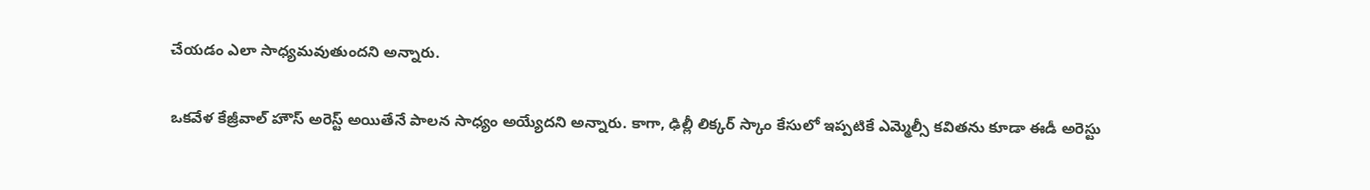చేయడం ఎలా సాధ్యమవుతుందని అన్నారు.

ఒకవేళ కేజ్రీవాల్ హౌస్ అరెస్ట్ అయితేనే పాలన సాధ్యం అయ్యేదని అన్నారు. కాగా, ఢిల్లీ లిక్కర్ స్కాం కేసులో ఇప్పటికే ఎమ్మెల్సీ కవితను కూడా ఈడీ అరెస్టు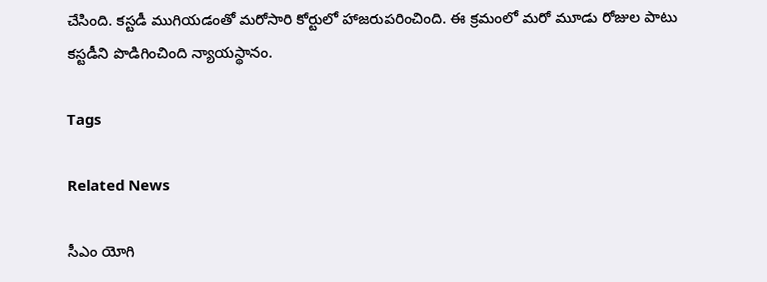చేసింది. కస్టడీ ముగియడంతో మరోసారి కోర్టులో హాజరుపరించింది. ఈ క్రమంలో మరో మూడు రోజుల పాటు కస్టడీని పొడిగించింది న్యాయస్థానం.

Tags

Related News

సీఎం యోగి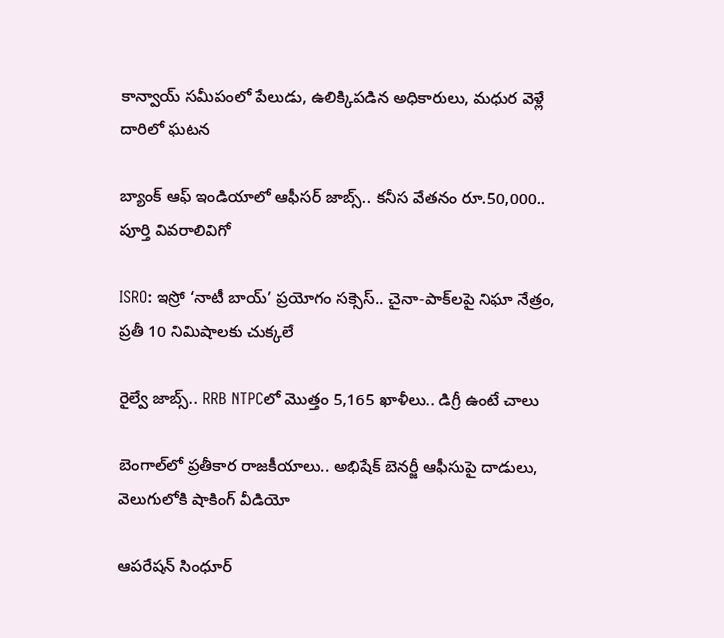కాన్వాయ్ సమీపంలో పేలుడు, ఉలిక్కిపడిన అధికారులు, మధుర వెళ్లే దారిలో ఘటన

బ్యాంక్ ఆఫ్ ఇండియాలో ఆఫీసర్ జాబ్స్.. కనీస వేతనం రూ.50,000.. పూర్తి వివరాలివిగో

ISRO: ఇస్రో ‘నాటీ బాయ్’ ప్రయోగం సక్సెస్.. చైనా-పాక్‌లపై నిఘా నేత్రం, ప్రతీ 10 నిమిషాలకు చుక్కలే

రైల్వే జాబ్స్.. RRB NTPCలో మొత్తం 5,165 ఖాళీలు.. డిగ్రీ ఉంటే చాలు

బెంగాల్‌లో ప్రతీకార రాజకీయాలు.. అభిషేక్ బెనర్జీ ఆఫీసుపై దాడులు, వెలుగులోకి షాకింగ్ వీడియో

ఆపరేషన్ సింధూర్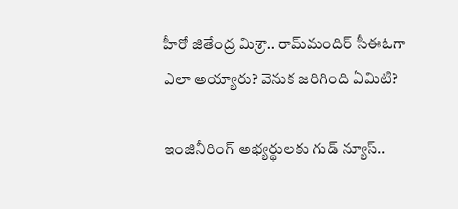హీరో జితేంద్ర మిశ్రా.. రామ్‌మందిర్ సీఈఓగా ఎలా అయ్యారు? వెనుక జరిగింది ఏమిటి?

ఇంజినీరింగ్ అభ్యర్థులకు గుడ్ న్యూస్..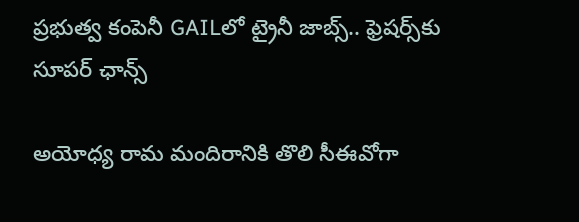ప్రభుత్వ కంపెనీ GAILలో ట్రైనీ జాబ్స్.. ఫ్రెషర్స్‌కు సూపర్ ఛాన్స్

అయోధ్య రామ మందిరానికి తొలి సీఈవో‌గా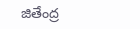జితేంద్ర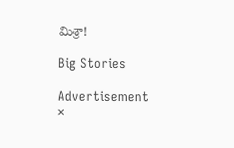మిశ్రా!

Big Stories

Advertisement
×